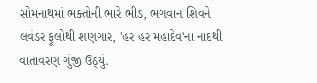સોમનાથમાં ભક્તોની ભારે ભીડ, ભગવાન શિવને લવંડર ફૂલોથી શણગાર, 'હર હર મહાદેવ'ના નાદથી વાતાવરણ ગુંજી ઉઠ્યું.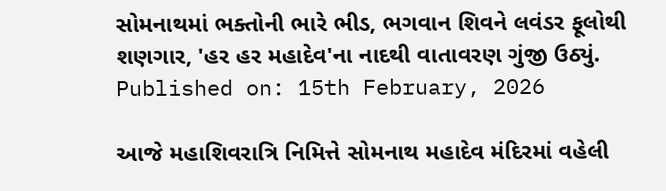સોમનાથમાં ભક્તોની ભારે ભીડ, ભગવાન શિવને લવંડર ફૂલોથી શણગાર, 'હર હર મહાદેવ'ના નાદથી વાતાવરણ ગુંજી ઉઠ્યું.
Published on: 15th February, 2026

આજે મહાશિવરાત્રિ નિમિત્તે સોમનાથ મહાદેવ મંદિરમાં વહેલી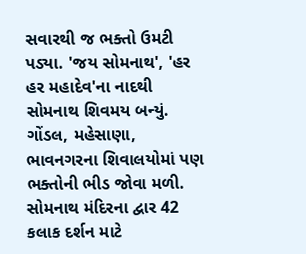સવારથી જ ભક્તો ઉમટી પડ્યા. 'જય સોમનાથ', 'હર હર મહાદેવ'ના નાદથી સોમનાથ શિવમય બન્યું. ગોંડલ, મહેસાણા, ભાવનગરના શિવાલયોમાં પણ ભક્તોની ભીડ જોવા મળી. સોમનાથ મંદિરના દ્વાર 42 કલાક દર્શન માટે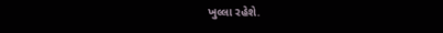ખુલ્લા રહેશે.